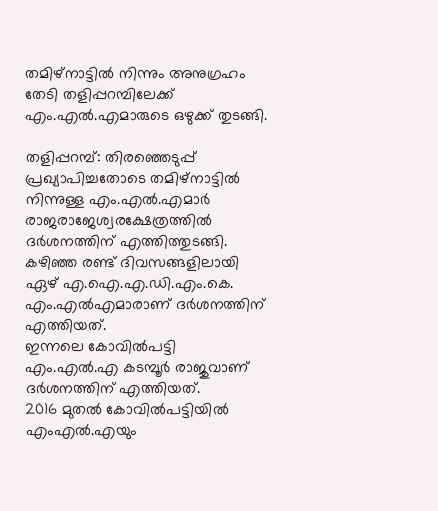തമിഴ്‌നാട്ടില്‍ നിന്നും അനുഗ്രഹം തേടി തളിപ്പറമ്പിലേക്ക് എം.എല്‍.എമാരുടെ ഒഴുക്ക് തുടങ്ങി.

തളിപ്പറമ്പ്: തിരഞ്ഞെടുപ്പ് പ്രഖ്യാപിച്ചതോടെ തമിഴ്‌നാട്ടില്‍ നിന്നുള്ള എം.എല്‍.എമാര്‍ രാജരാജേശ്വരക്ഷേത്രത്തില്‍ ദര്‍ശനത്തിന് എത്തിത്തുടങ്ങി.
കഴിഞ്ഞ രണ്ട് ദിവസങ്ങളിലായി ഏഴ് എ.ഐ.എ.ഡി.എം.കെ. എം.എല്‍എമാരാണ് ദര്‍ശനത്തിന് എത്തിയത്.
ഇന്നലെ കോവില്‍പട്ടി എം.എല്‍.എ കടമ്പൂര്‍ രാജുവാണ് ദര്‍ശനത്തിന് എത്തിയത്.
2016 മുതല്‍ കോവില്‍പട്ടിയില്‍ എംഎല്‍.എയും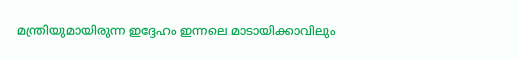മന്ത്രിയുമായിരുന്ന ഇദ്ദേഹം ഇന്നലെ മാടായിക്കാവിലും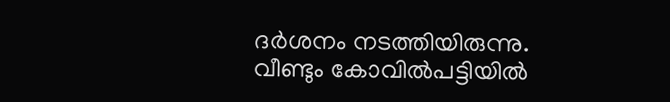ദര്‍ശനം നടത്തിയിരുന്നു.
വീണ്ടും കോവില്‍പട്ടിയില്‍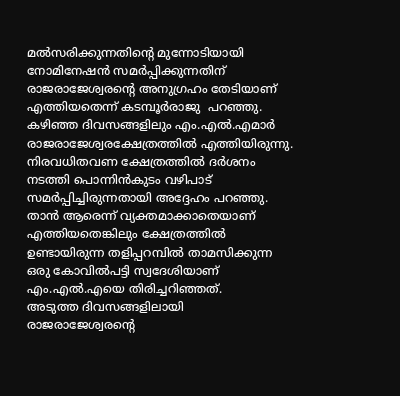മല്‍സരിക്കുന്നതിന്റെ മുന്നോടിയായി നോമിനേഷന്‍ സമര്‍പ്പിക്കുന്നതിന് രാജരാജേശ്വരന്റെ അനുഗ്രഹം തേടിയാണ് എത്തിയതെന്ന് കടമ്പൂര്‍രാജു  പറഞ്ഞു.
കഴിഞ്ഞ ദിവസങ്ങളിലും എം.എല്‍.എമാര്‍ രാജരാജേശ്വരക്ഷേത്രത്തില്‍ എത്തിയിരുന്നു.
നിരവധിതവണ ക്ഷേത്രത്തില്‍ ദര്‍ശനം നടത്തി പൊന്നിന്‍കുടം വഴിപാട് സമര്‍പ്പിച്ചിരുന്നതായി അദ്ദേഹം പറഞ്ഞു.
താന്‍ ആരെന്ന് വ്യക്തമാക്കാതെയാണ് എത്തിയതെങ്കിലും ക്ഷേത്രത്തില്‍ ഉണ്ടായിരുന്ന തളിപ്പറമ്പില്‍ താമസിക്കുന്ന ഒരു കോവില്‍പട്ടി സ്വദേശിയാണ് എം.എല്‍.എയെ തിരിച്ചറിഞ്ഞത്.
അടുത്ത ദിവസങ്ങളിലായി രാജരാജേശ്വരന്റെ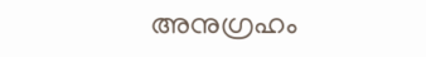അനുഗ്രഹം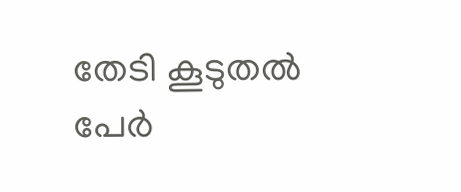തേടി കൂടുതല്‍ പേര്‍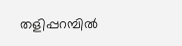തളിപ്പറമ്പില്‍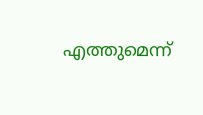എത്തുമെന്ന്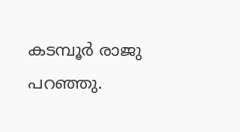കടമ്പൂര്‍ രാജു പറഞ്ഞു.